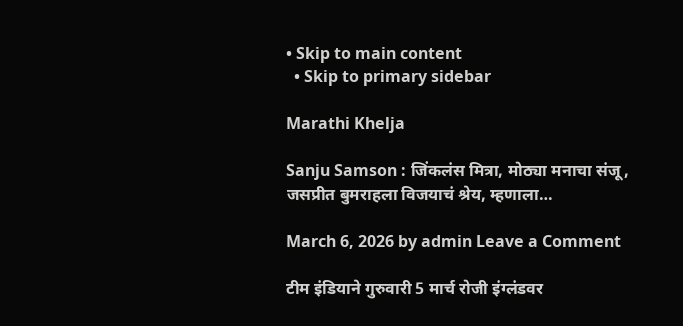• Skip to main content
  • Skip to primary sidebar

Marathi Khelja

Sanju Samson : जिंकलंस मित्रा, मोठ्या मनाचा संजू, जसप्रीत बुमराहला विजयाचं श्रेय, म्हणाला…

March 6, 2026 by admin Leave a Comment

टीम इंडियाने गुरुवारी 5 मार्च रोजी इंग्लंडवर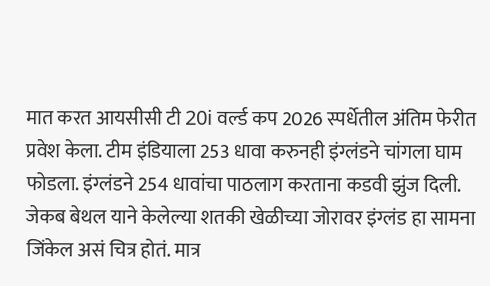मात करत आयसीसी टी 20i वर्ल्ड कप 2026 स्पर्धेतील अंतिम फेरीत प्रवेश केला. टीम इंडियाला 253 धावा करुनही इंग्लंडने चांगला घाम फोडला. इंग्लंडने 254 धावांचा पाठलाग करताना कडवी झुंज दिली. जेकब बेथल याने केलेल्या शतकी खेळीच्या जोरावर इंग्लंड हा सामना जिंकेल असं चित्र होतं. मात्र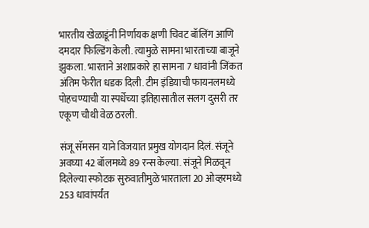भारतीय खेळाडूंनी निर्णायक क्षणी चिवट बॉलिंग आणि दमदार फिल्डिंग केली. त्यामुळे सामना भारताच्या बाजूने झुकला. भारताने अशाप्रकारे हा सामना 7 धावांनी जिंकत अंतिम फेरीत धडक दिली. टीम इंडियाची फायनलमध्ये पोहचण्याची या स्पर्धेच्या इतिहासातील सलग दुसरी तर एकूण चौथी वेळ ठरली.

संजू सॅमसन याने विजयात प्रमुख योगदान दिलं. संजूने अवघ्या 42 बॉलमध्ये 89 रन्स केल्या. संजूने मिळवून दिलेल्या स्फोटक सुरुवातीमुळे भारताला 20 ओव्हरमध्ये 253 धावांपर्यंत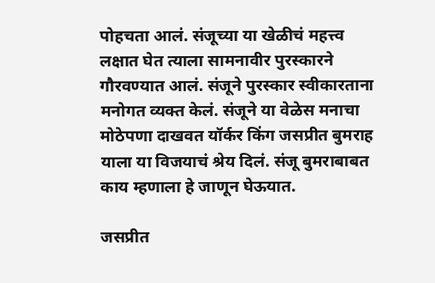पोहचता आलं. संजूच्या या खेळीचं महत्त्व लक्षात घेत त्याला सामनावीर पुरस्कारने गौरवण्यात आलं. संजूने पुरस्कार स्वीकारताना मनोगत व्यक्त केलं. संजूने या वेळेस मनाचा मोठेपणा दाखवत यॉर्कर किंग जसप्रीत बुमराह याला या विजयाचं श्रेय दिलं. संजू बुमराबाबत काय म्हणाला हे जाणून घेऊयात.

जसप्रीत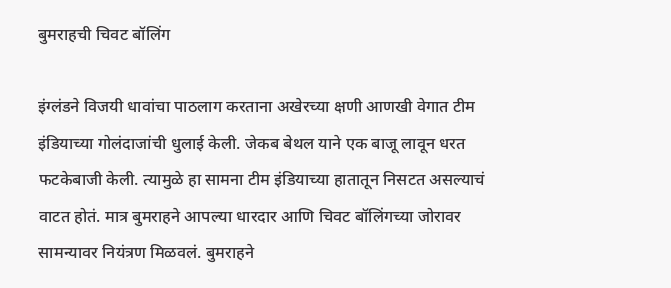बुमराहची चिवट बॉलिंग

इंग्लंडने विजयी धावांचा पाठलाग करताना अखेरच्या क्षणी आणखी वेगात टीम इंडियाच्या गोलंदाजांची धुलाई केली. जेकब बेथल याने एक बाजू लावून धरत फटकेबाजी केली. त्यामुळे हा सामना टीम इंडियाच्या हातातून निसटत असल्याचं वाटत होतं. मात्र बुमराहने आपल्या धारदार आणि चिवट बॉलिंगच्या जोरावर सामन्यावर नियंत्रण मिळवलं. बुमराहने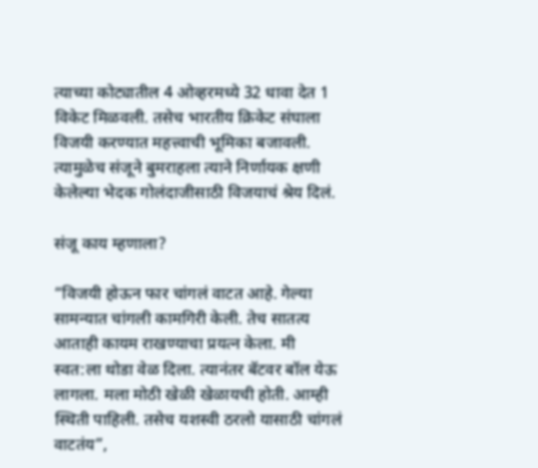त्याच्या कोट्यातील 4 ओव्हरमध्ये 32 धावा देत 1 विकेट मिळवली. तसेच भारतीय क्रिकेट संघाला विजयी करण्यात महत्त्वाची भूमिका बजावली. त्यामुळेच संजूने बुमराहला त्याने निर्णायक क्षणी केलेल्या भेदक गोलंदाजीसाठी विजयाचं श्रेय दिलं.

संजू काय म्हणाला?

“विजयी होऊन फार चांगलं वाटत आहे. गेल्या सामन्यात चांगली कामगिरी केली. तेच सातत्य आताही कायम राखण्याचा प्रयत्न केला. मी स्वत:ला थोडा वेळ दिला. त्यानंतर बॅटवर बॉल येऊ लागला. मला मोठी खेळी खेळायची होती. आम्ही स्थिती पाहिली. तसेच यशस्वी ठरलो यासाठी चांगलं वाटतंय”,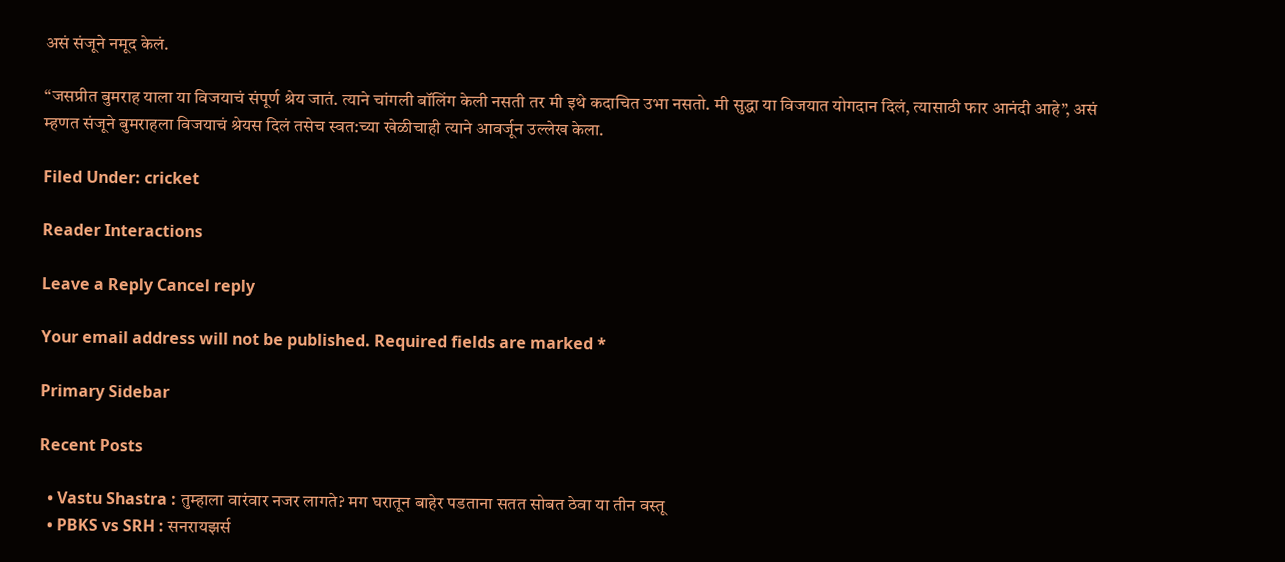असं संजूने नमूद केलं.

“जसप्रीत बुमराह याला या विजयाचं संपूर्ण श्रेय जातं. त्याने चांगली बॉलिंग केली नसती तर मी इथे कदाचित उभा नसतो. मी सुद्धा या विजयात योगदान दिलं, त्यासाठी फार आनंदी आहे”, असं म्हणत संजूने बुमराहला विजयाचं श्रेयस दिलं तसेच स्वत:च्या खेळीचाही त्याने आवर्जून उल्लेख केला.

Filed Under: cricket

Reader Interactions

Leave a Reply Cancel reply

Your email address will not be published. Required fields are marked *

Primary Sidebar

Recent Posts

  • Vastu Shastra : तुम्हाला वारंवार नजर लागते? मग घरातून बाहेर पडताना सतत सोबत ठेवा या तीन वस्तू
  • PBKS vs SRH : सनरायझर्स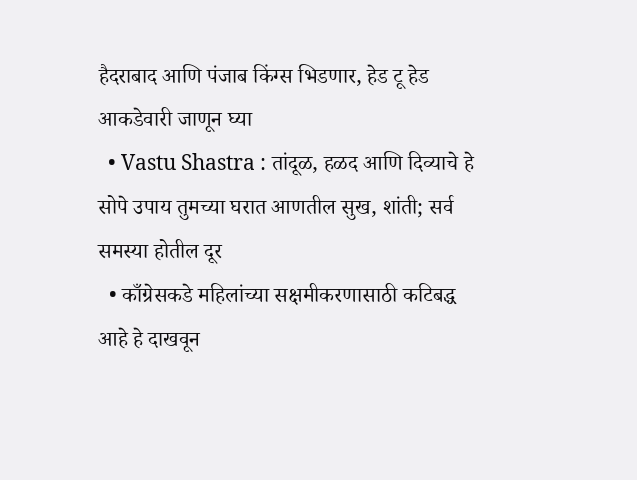हैदराबाद आणि पंजाब किंग्स भिडणार, हेड टू हेड आकडेवारी जाणून घ्या
  • Vastu Shastra : तांदूळ, हळद आणि दिव्याचे हे सोपे उपाय तुमच्या घरात आणतील सुख, शांती; सर्व समस्या होतील दूर
  • काँग्रेसकडे महिलांच्या सक्षमीकरणासाठी कटिबद्ध आहे हे दाखवून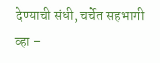देण्याची संधी, चर्चेत सहभागी व्हा –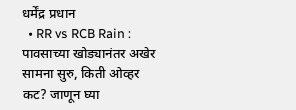धर्मेंद्र प्रधान
  • RR vs RCB Rain : पावसाच्या खोड्यानंतर अखेर सामना सुरु, किती ओव्हर कट? जाणून घ्या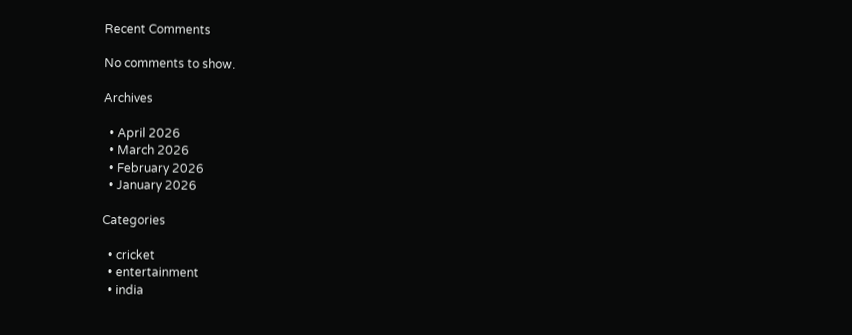Recent Comments

No comments to show.

Archives

  • April 2026
  • March 2026
  • February 2026
  • January 2026

Categories

  • cricket
  • entertainment
  • india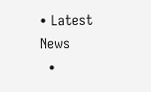• Latest News
  •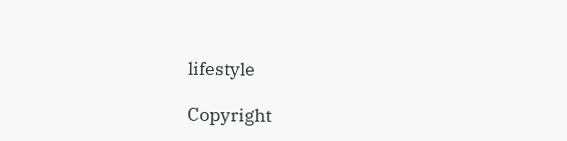lifestyle

Copyright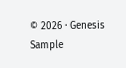© 2026 · Genesis Sample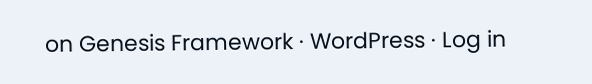on Genesis Framework · WordPress · Log in